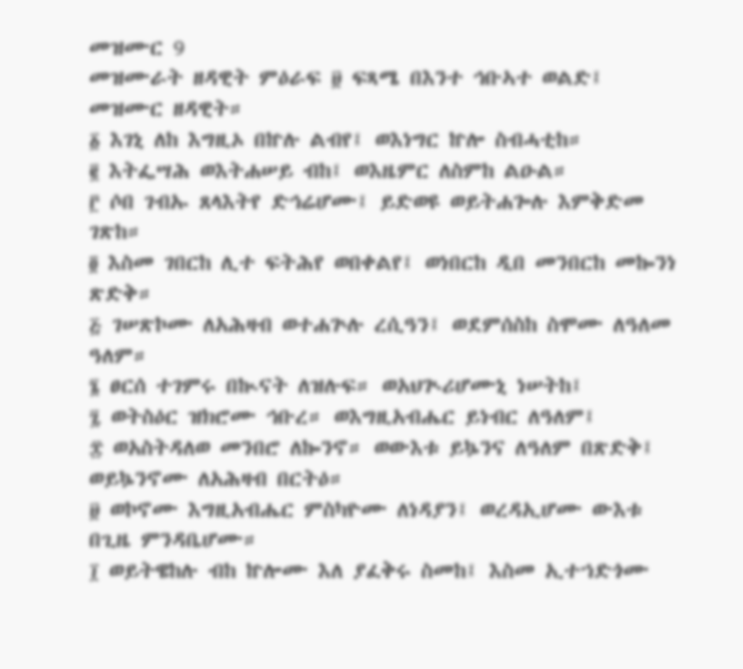መዝሙር 9
መዝሙራት ዘዳዊት ምዕራፍ ፱ ፍጻሜ በእንተ ኅቡኣተ ወልድ፤ መዝሙር ዘዳዊት።
፩ እገኒ ለከ እግዚኦ በኵሉ ልብየ፤ ወእነግር ኵሎ ስብሓቲከ።
፪ እትፌሣሕ ወእትሐሠይ ብከ፤ ወእዜምር ለስምከ ልዑል።
፫ ሶበ ገብኡ ጸላእትየ ድኅሬሆሙ፤ ይድወዩ ወይትሐጐሉ እምቅድመ ገጽከ።
፬ እስመ ገበርከ ሊተ ፍትሕየ ወበቀልየ፤ ወነበርከ ዲበ መንበርከ መኰንነ ጽድቅ።
፭ ገሠጽኮሙ ለአሕዛብ ወተሐጕሉ ረሲዓን፤ ወደምሰስከ ስሞሙ ለዓለመ ዓለም።
፮ ፀርሰ ተገምሩ በኲናት ለዝሉፍ። ወአህጒሪሆሙኒ ነሠትከ፤
፯ ወትስዕር ዝክሮሙ ኅቡረ። ወእግዚአብሔር ይነብር ለዓለም፤
፰ ወአስትዳለወ መንበሮ ለኰንኖ። ወውእቱ ይኴንና ለዓለም በጽድቅ፤ ወይኴንኖሙ ለአሕዛብ በርትዕ።
፱ ወኮኖሙ እግዚአብሔር ምስካዮሙ ለነዳያን፤ ወረዳኢሆሙ ውእቱ በጊዜ ምንዳቤሆሙ።
፲ ወይትዌከሉ ብከ ኵሎሙ እለ ያፈቅሩ ስመከ፤ እስመ ኢተኀድጎሙ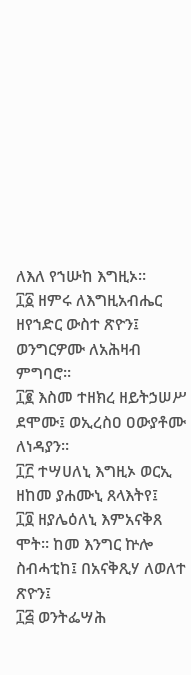ለእለ የኀሡከ እግዚኦ።
፲፩ ዘምሩ ለእግዚአብሔር ዘየኀድር ውስተ ጽዮን፤ ወንግርዎሙ ለአሕዛብ ምግባሮ።
፲፪ እስመ ተዘክረ ዘይትኃሠሥ ደሞሙ፤ ወኢረስዐ ዐውያቶሙ ለነዳያን።
፲፫ ተሣሀለኒ እግዚኦ ወርኢ ዘከመ ያሐሙኒ ጸላእትየ፤
፲፬ ዘያሌዕለኒ እምአናቅጸ ሞት። ከመ እንግር ኵሎ ስብሓቲከ፤ በአናቅጺሃ ለወለተ ጽዮን፤
፲፭ ወንትፌሣሕ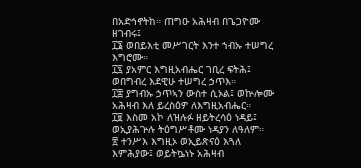በአድኅኖትከ። ጠግዑ አሕዛብ በጌጋዮሙ ዘገብሩ፤
፲፮ ወበይእቲ መሥገርት እንተ ኀብኡ ተሠግረ እግሮሙ።
፲፯ ያአምር እግዚአብሔር ገቢረ ፍትሕ፤ ወበግብረ እደዊሁ ተሠግረ ኃጥእ።
፲፰ ያግብኡ ኃጥኣን ውስተ ሲኦል፤ ወኵሎሙ አሕዛብ እለ ይረስዕዎ ለእግዚአብሔር።
፲፱ እስመ አኮ ለዝሉፉ ዘይትረሳዕ ነዳይ፤ ወኢያሕጕሉ ትዕግሥቶሙ ነዳያን ለዓለም።
፳ ተንሥእ እግዚኦ ወኢይጽናዕ እጓለ እምሕያው፤ ወይትኴነኑ አሕዛብ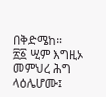በቅድሜከ።
፳፩ ሢም እግዚኦ መምህረ ሕግ ላዕሌሆሙ፤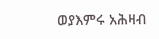ወያእምሩ አሕዛብ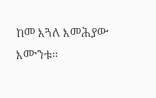ከመ እጓለ እመሕያው እሙንቱ።